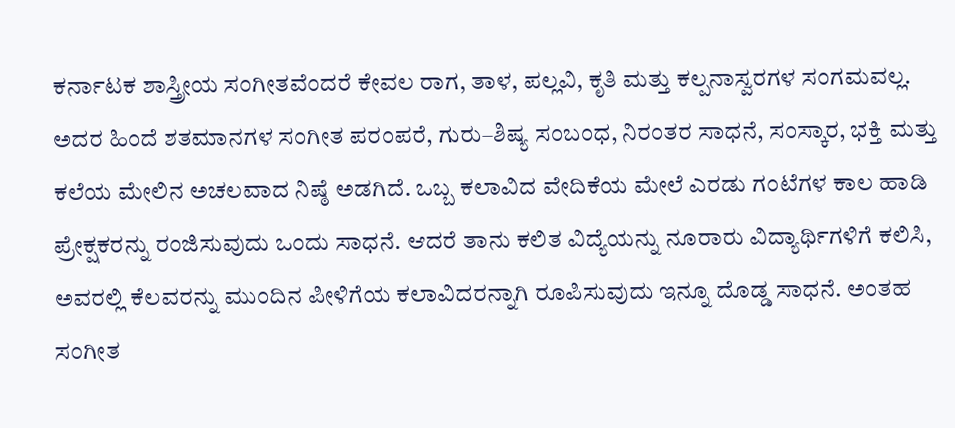ಕರ್ನಾಟಕ ಶಾಸ್ತ್ರೀಯ ಸಂಗೀತವೆಂದರೆ ಕೇವಲ ರಾಗ, ತಾಳ, ಪಲ್ಲವಿ, ಕೃತಿ ಮತ್ತು ಕಲ್ಪನಾಸ್ವರಗಳ ಸಂಗಮವಲ್ಲ. ಅದರ ಹಿಂದೆ ಶತಮಾನಗಳ ಸಂಗೀತ ಪರಂಪರೆ, ಗುರು–ಶಿಷ್ಯ ಸಂಬಂಧ, ನಿರಂತರ ಸಾಧನೆ, ಸಂಸ್ಕಾರ, ಭಕ್ತಿ ಮತ್ತು ಕಲೆಯ ಮೇಲಿನ ಅಚಲವಾದ ನಿಷ್ಠೆ ಅಡಗಿದೆ. ಒಬ್ಬ ಕಲಾವಿದ ವೇದಿಕೆಯ ಮೇಲೆ ಎರಡು ಗಂಟೆಗಳ ಕಾಲ ಹಾಡಿ ಪ್ರೇಕ್ಷಕರನ್ನು ರಂಜಿಸುವುದು ಒಂದು ಸಾಧನೆ. ಆದರೆ ತಾನು ಕಲಿತ ವಿದ್ಯೆಯನ್ನು ನೂರಾರು ವಿದ್ಯಾರ್ಥಿಗಳಿಗೆ ಕಲಿಸಿ, ಅವರಲ್ಲಿ ಕೆಲವರನ್ನು ಮುಂದಿನ ಪೀಳಿಗೆಯ ಕಲಾವಿದರನ್ನಾಗಿ ರೂಪಿಸುವುದು ಇನ್ನೂ ದೊಡ್ಡ ಸಾಧನೆ. ಅಂತಹ ಸಂಗೀತ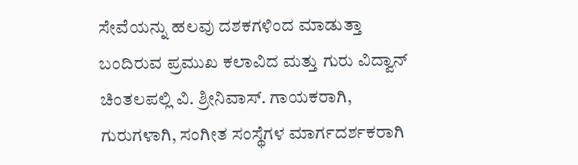ಸೇವೆಯನ್ನು ಹಲವು ದಶಕಗಳಿಂದ ಮಾಡುತ್ತಾ ಬಂದಿರುವ ಪ್ರಮುಖ ಕಲಾವಿದ ಮತ್ತು ಗುರು ವಿದ್ವಾನ್ ಚಿಂತಲಪಲ್ಲಿ ವಿ. ಶ್ರೀನಿವಾಸ್. ಗಾಯಕರಾಗಿ, ಗುರುಗಳಾಗಿ, ಸಂಗೀತ ಸಂಸ್ಥೆಗಳ ಮಾರ್ಗದರ್ಶಕರಾಗಿ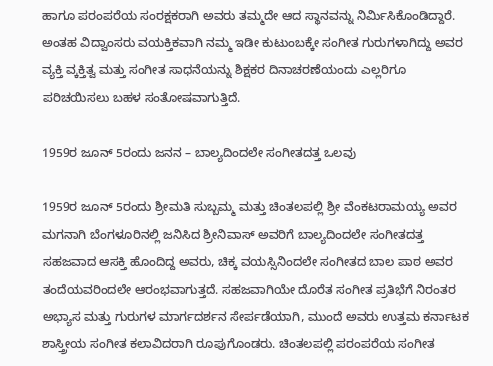ಹಾಗೂ ಪರಂಪರೆಯ ಸಂರಕ್ಷಕರಾಗಿ ಅವರು ತಮ್ಮದೇ ಆದ ಸ್ಥಾನವನ್ನು ನಿರ್ಮಿಸಿಕೊಂಡಿದ್ದಾರೆ. ಅಂತಹ ವಿದ್ವಾಂಸರು ವಯಕ್ತಿಕವಾಗಿ ನಮ್ಮ ಇಡೀ ಕುಟುಂಬಕ್ಕೇ ಸಂಗೀತ ಗುರುಗಳಾಗಿದ್ದು ಅವರ ವ್ಯಕ್ತಿ ವ್ಕಕ್ತಿತ್ವ ಮತ್ತು ಸಂಗೀತ ಸಾಧನೆಯನ್ನು ಶಿಕ್ಷಕರ ದಿನಾಚರಣೆಯಂದು ಎಲ್ಲರಿಗೂ ಪರಿಚಯಿಸಲು ಬಹಳ ಸಂತೋಷವಾಗುತ್ತಿದೆ.

1959ರ ಜೂನ್ 5ರಂದು ಜನನ – ಬಾಲ್ಯದಿಂದಲೇ ಸಂಗೀತದತ್ತ ಒಲವು

1959ರ ಜೂನ್ 5ರಂದು ಶ್ರೀಮತಿ ಸುಬ್ಬಮ್ಮ ಮತ್ತು ಚಿಂತಲಪಲ್ಲಿ ಶ್ರೀ ವೆಂಕಟರಾಮಯ್ಯ ಅವರ ಮಗನಾಗಿ ಬೆಂಗಳೂರಿನಲ್ಲಿ ಜನಿಸಿದ ಶ್ರೀನಿವಾಸ್ ಅವರಿಗೆ ಬಾಲ್ಯದಿಂದಲೇ ಸಂಗೀತದತ್ತ ಸಹಜವಾದ ಆಸಕ್ತಿ ಹೊಂದಿದ್ದ ಅವರು, ಚಿಕ್ಕ ವಯಸ್ಸಿನಿಂದಲೇ ಸಂಗೀತದ ಬಾಲ ಪಾಠ ಅವರ ತಂದೆಯವರಿಂದಲೇ ಆರಂಭವಾಗುತ್ತದೆ. ಸಹಜವಾಗಿಯೇ ದೊರೆತ ಸಂಗೀತ ಪ್ರತಿಭೆಗೆ ನಿರಂತರ ಅಭ್ಯಾಸ ಮತ್ತು ಗುರುಗಳ ಮಾರ್ಗದರ್ಶನ ಸೇರ್ಪಡೆಯಾಗಿ, ಮುಂದೆ ಅವರು ಉತ್ತಮ ಕರ್ನಾಟಕ ಶಾಸ್ತ್ರೀಯ ಸಂಗೀತ ಕಲಾವಿದರಾಗಿ ರೂಪುಗೊಂಡರು. ಚಿಂತಲಪಲ್ಲಿ ಪರಂಪರೆಯ ಸಂಗೀತ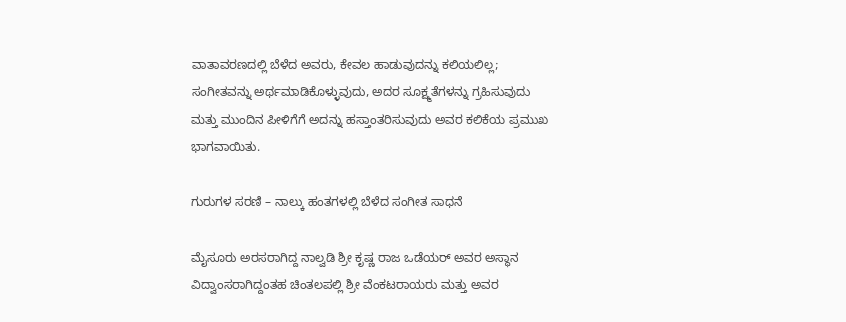ವಾತಾವರಣದಲ್ಲಿ ಬೆಳೆದ ಅವರು, ಕೇವಲ ಹಾಡುವುದನ್ನು ಕಲಿಯಲಿಲ್ಲ; ಸಂಗೀತವನ್ನು ಅರ್ಥಮಾಡಿಕೊಳ್ಳುವುದು, ಅದರ ಸೂಕ್ಷ್ಮತೆಗಳನ್ನು ಗ್ರಹಿಸುವುದು ಮತ್ತು ಮುಂದಿನ ಪೀಳಿಗೆಗೆ ಅದನ್ನು ಹಸ್ತಾಂತರಿಸುವುದು ಅವರ ಕಲಿಕೆಯ ಪ್ರಮುಖ ಭಾಗವಾಯಿತು.

ಗುರುಗಳ ಸರಣಿ – ನಾಲ್ಕು ಹಂತಗಳಲ್ಲಿ ಬೆಳೆದ ಸಂಗೀತ ಸಾಧನೆ

ಮೈಸೂರು ಅರಸರಾಗಿದ್ದ ನಾಲ್ವಡಿ ಶ್ರೀ ಕೃಷ್ಣ ರಾಜ ಒಡೆಯರ್ ಅವರ ಅಸ್ಥಾನ ವಿದ್ವಾಂಸರಾಗಿದ್ದಂತಹ ಚಿಂತಲಪಲ್ಲಿ ಶ್ರೀ ವೆಂಕಟರಾಯರು ಮತ್ತು ಅವರ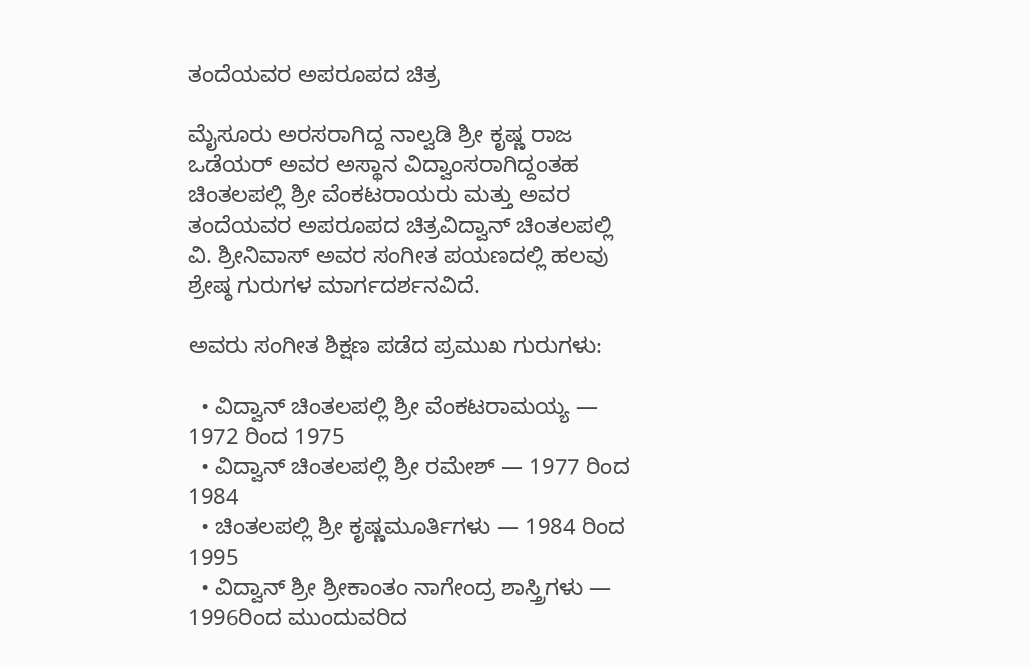ತಂದೆಯವರ ಅಪರೂಪದ ಚಿತ್ರ

ಮೈಸೂರು ಅರಸರಾಗಿದ್ದ ನಾಲ್ವಡಿ ಶ್ರೀ ಕೃಷ್ಣ ರಾಜ ಒಡೆಯರ್ ಅವರ ಅಸ್ಥಾನ ವಿದ್ವಾಂಸರಾಗಿದ್ದಂತಹ ಚಿಂತಲಪಲ್ಲಿ ಶ್ರೀ ವೆಂಕಟರಾಯರು ಮತ್ತು ಅವರ ತಂದೆಯವರ ಅಪರೂಪದ ಚಿತ್ರವಿದ್ವಾನ್ ಚಿಂತಲಪಲ್ಲಿ ವಿ. ಶ್ರೀನಿವಾಸ್ ಅವರ ಸಂಗೀತ ಪಯಣದಲ್ಲಿ ಹಲವು ಶ್ರೇಷ್ಠ ಗುರುಗಳ ಮಾರ್ಗದರ್ಶನವಿದೆ.

ಅವರು ಸಂಗೀತ ಶಿಕ್ಷಣ ಪಡೆದ ಪ್ರಮುಖ ಗುರುಗಳು:

  • ವಿದ್ವಾನ್ ಚಿಂತಲಪಲ್ಲಿ ಶ್ರೀ ವೆಂಕಟರಾಮಯ್ಯ — 1972 ರಿಂದ 1975
  • ವಿದ್ವಾನ್ ಚಿಂತಲಪಲ್ಲಿ ಶ್ರೀ ರಮೇಶ್ — 1977 ರಿಂದ 1984
  • ಚಿಂತಲಪಲ್ಲಿ ಶ್ರೀ ಕೃಷ್ಣಮೂರ್ತಿಗಳು — 1984 ರಿಂದ 1995
  • ವಿದ್ವಾನ್ ಶ್ರೀ ಶ್ರೀಕಾಂತಂ ನಾಗೇಂದ್ರ ಶಾಸ್ತ್ರಿಗಳು — 1996ರಿಂದ ಮುಂದುವರಿದ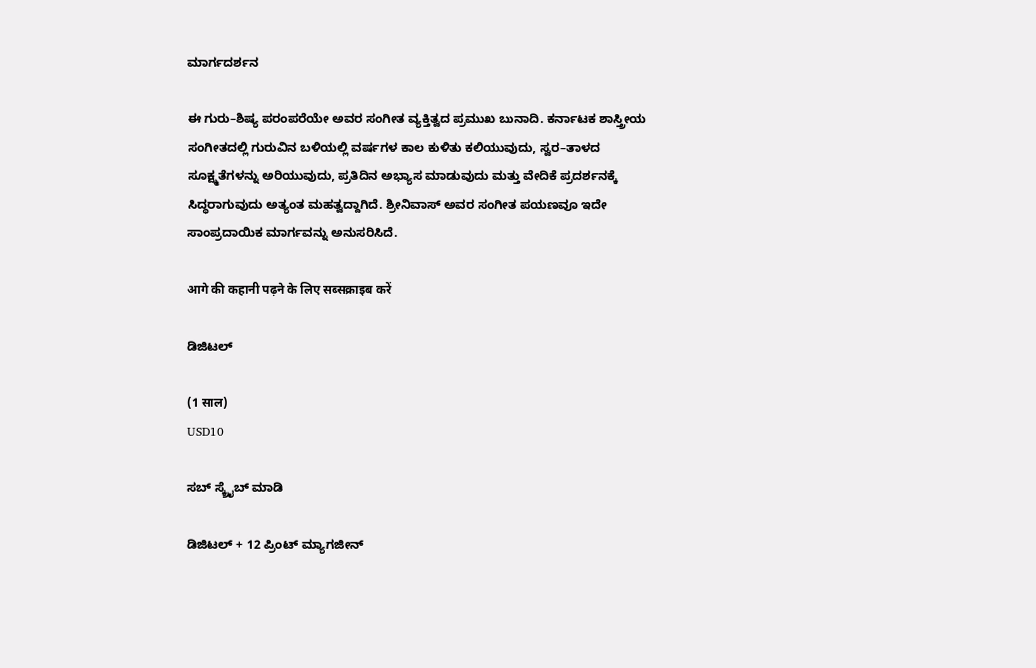ಮಾರ್ಗದರ್ಶನ

ಈ ಗುರು–ಶಿಷ್ಯ ಪರಂಪರೆಯೇ ಅವರ ಸಂಗೀತ ವ್ಯಕ್ತಿತ್ವದ ಪ್ರಮುಖ ಬುನಾದಿ. ಕರ್ನಾಟಕ ಶಾಸ್ತ್ರೀಯ ಸಂಗೀತದಲ್ಲಿ ಗುರುವಿನ ಬಳಿಯಲ್ಲಿ ವರ್ಷಗಳ ಕಾಲ ಕುಳಿತು ಕಲಿಯುವುದು, ಸ್ವರ–ತಾಳದ ಸೂಕ್ಷ್ಮತೆಗಳನ್ನು ಅರಿಯುವುದು, ಪ್ರತಿದಿನ ಅಭ್ಯಾಸ ಮಾಡುವುದು ಮತ್ತು ವೇದಿಕೆ ಪ್ರದರ್ಶನಕ್ಕೆ ಸಿದ್ಧರಾಗುವುದು ಅತ್ಯಂತ ಮಹತ್ವದ್ದಾಗಿದೆ. ಶ್ರೀನಿವಾಸ್ ಅವರ ಸಂಗೀತ ಪಯಣವೂ ಇದೇ ಸಾಂಪ್ರದಾಯಿಕ ಮಾರ್ಗವನ್ನು ಅನುಸರಿಸಿದೆ.

आगे की कहानी पढ़ने के लिए सब्सक्राइब करें

ಡಿಜಿಟಲ್

(1 साल)
USD10

ಸಬ್ ಸ್ಕ್ರೈಬ್ ಮಾಡಿ

ಡಿಜಿಟಲ್ + 12 ಪ್ರಿಂಟ್ ಮ್ಯಾಗಜೀನ್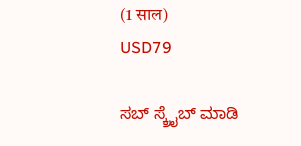(1 साल)
USD79

ಸಬ್ ಸ್ಕ್ರೈಬ್ ಮಾಡಿ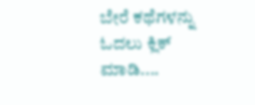ಬೇರೆ ಕಥೆಗಳನ್ನು ಓದಲು ಕ್ಲಿಕ್ ಮಾಡಿ....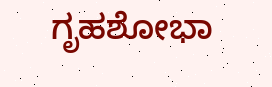ಗೃಹಶೋಭಾ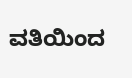ವತಿಯಿಂದ